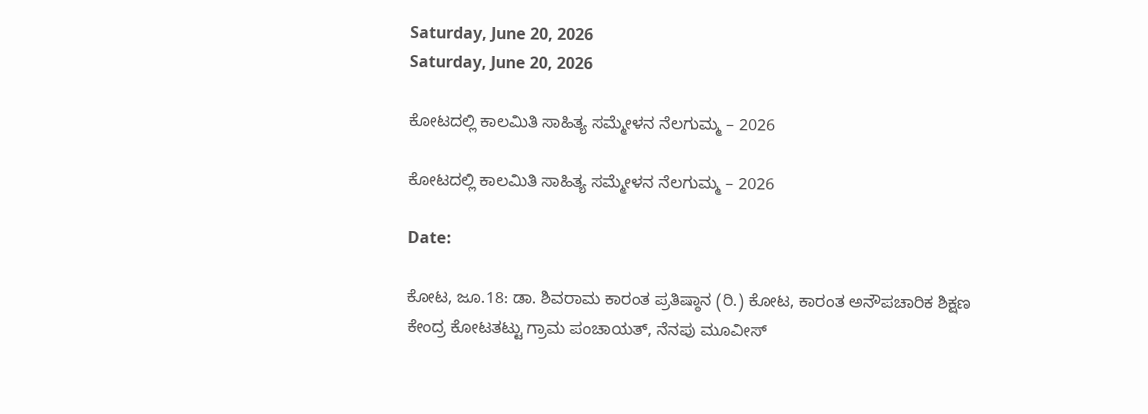Saturday, June 20, 2026
Saturday, June 20, 2026

ಕೋಟದಲ್ಲಿ ಕಾಲಮಿತಿ ಸಾಹಿತ್ಯ ಸಮ್ಮೇಳನ ನೆಲಗುಮ್ಮ – 2026

ಕೋಟದಲ್ಲಿ ಕಾಲಮಿತಿ ಸಾಹಿತ್ಯ ಸಮ್ಮೇಳನ ನೆಲಗುಮ್ಮ – 2026

Date:

ಕೋಟ, ಜೂ.18: ಡಾ. ಶಿವರಾಮ ಕಾರಂತ ಪ್ರತಿಷ್ಠಾನ (ರಿ.) ಕೋಟ, ಕಾರಂತ ಅನೌಪಚಾರಿಕ ಶಿಕ್ಷಣ ಕೇಂದ್ರ ಕೋಟತಟ್ಟು ಗ್ರಾಮ ಪಂಚಾಯತ್‌, ನೆನಪು ಮೂವೀಸ್‌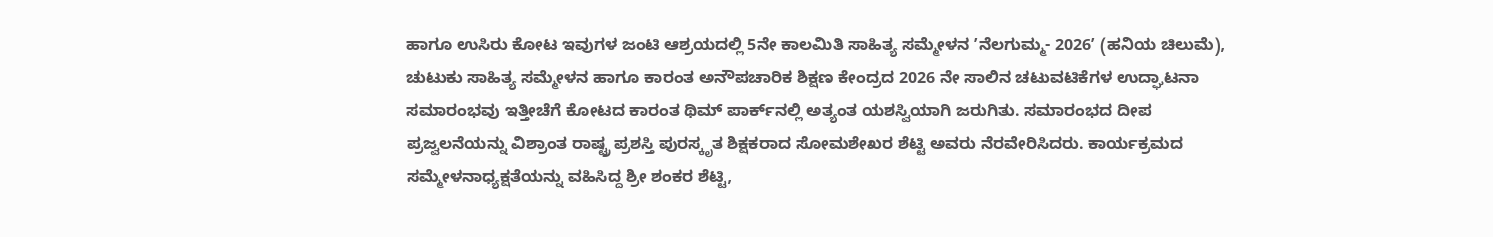ಹಾಗೂ ಉಸಿರು ಕೋಟ ಇವುಗಳ ಜಂಟಿ ಆಶ್ರಯದಲ್ಲಿ 5ನೇ ಕಾಲಮಿತಿ ಸಾಹಿತ್ಯ ಸಮ್ಮೇಳನ ʼನೆಲಗುಮ್ಮ- 2026ʼ (ಹನಿಯ ಚಿಲುಮೆ), ಚುಟುಕು ಸಾಹಿತ್ಯ ಸಮ್ಮೇಳನ ಹಾಗೂ ಕಾರಂತ ಅನೌಪಚಾರಿಕ ಶಿಕ್ಷಣ ಕೇಂದ್ರದ 2026 ನೇ ಸಾಲಿನ ಚಟುವಟಿಕೆಗಳ ಉದ್ಘಾಟನಾ ಸಮಾರಂಭವು ಇತ್ತೀಚೆಗೆ ಕೋಟದ ಕಾರಂತ ಥಿಮ್‌ ಪಾರ್ಕ್‌ನಲ್ಲಿ ಅತ್ಯಂತ ಯಶಸ್ವಿಯಾಗಿ ಜರುಗಿತು. ಸಮಾರಂಭದ ದೀಪ ಪ್ರಜ್ವಲನೆಯನ್ನು ವಿಶ್ರಾಂತ ರಾಷ್ಟ್ರ ಪ್ರಶಸ್ತಿ ಪುರಸ್ಕೃತ ಶಿಕ್ಷಕರಾದ ಸೋಮಶೇಖರ ಶೆಟ್ಟಿ ಅವರು ನೆರವೇರಿಸಿದರು. ಕಾರ್ಯಕ್ರಮದ ಸಮ್ಮೇಳನಾಧ್ಯಕ್ಷತೆಯನ್ನು ವಹಿಸಿದ್ದ ಶ್ರೀ ಶಂಕರ ಶೆಟ್ಟಿ,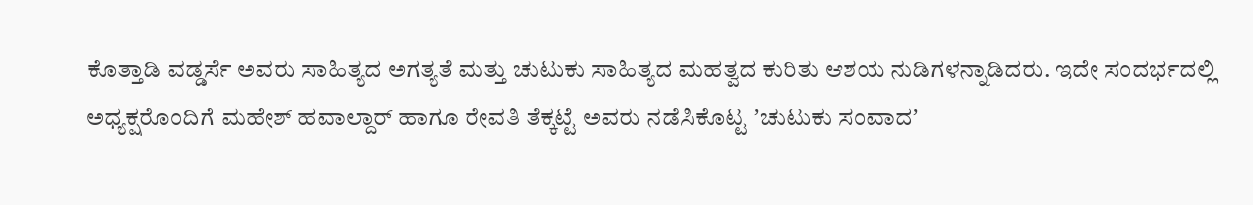ಕೊತ್ತಾಡಿ ವಡ್ಡರ್ಸೆ ಅವರು ಸಾಹಿತ್ಯದ ಅಗತ್ಯತೆ ಮತ್ತು ಚುಟುಕು ಸಾಹಿತ್ಯದ ಮಹತ್ವದ ಕುರಿತು ಆಶಯ ನುಡಿಗಳನ್ನಾಡಿದರು. ಇದೇ ಸಂದರ್ಭದಲ್ಲಿ ಅಧ್ಯಕ್ಷರೊಂದಿಗೆ ಮಹೇಶ್‌ ಹವಾಲ್ದಾರ್‌ ಹಾಗೂ ರೇವತಿ ತೆಕ್ಕಟ್ಟೆ ಅವರು ನಡೆಸಿಕೊಟ್ಟ ʼಚುಟುಕು ಸಂವಾದʼ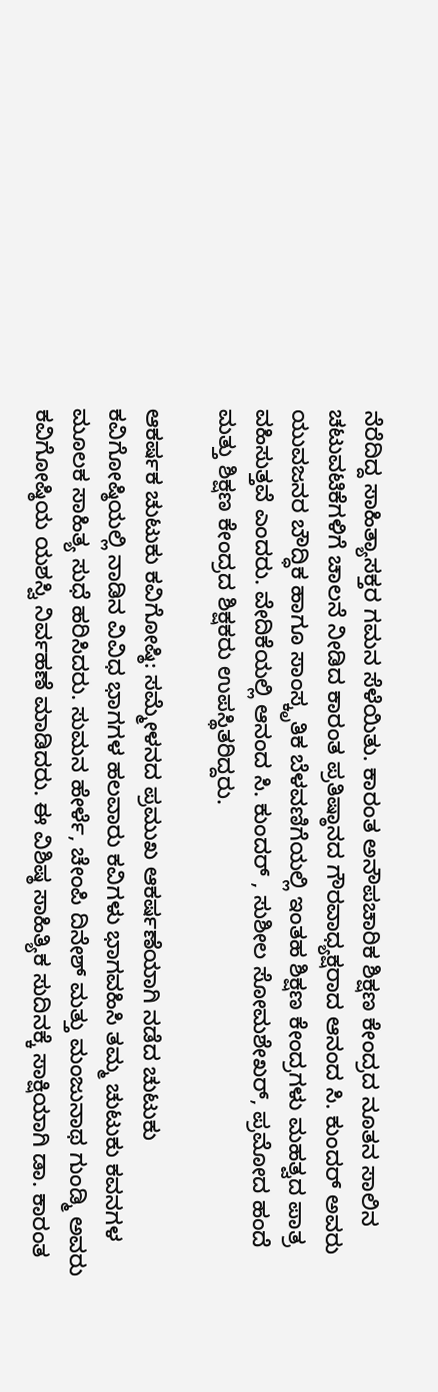ನೆರೆದಿದ್ದ ಸಾಹಿತ್ಯಾಸಕ್ತರ ಗಮನ ಸೆಳೆಯಿತು. ಕಾರಂತ ಅನೌಪಚಾರಿಕ ಶಿಕ್ಷಣ ಕೇಂದ್ರದ ನೂತನ ಸಾಲಿನ ಚಟುವಟಿಕೆಗಳಿಗೆ ಚಾಲನೆ ನೀಡಿದ ಕಾರಂತ ಪ್ರತಿಷ್ಠಾನದ ಗೌರವಾಧ್ಯಕ್ಷರಾದ ಆನಂದ ಸಿ. ಕುಂದರ್‌ ಅವರು ಯುವಜನರ ಬೌದ್ಧಿಕ ಹಾಗೂ ಸಾಂಸ್ಕೃತಿಕ ಬೆಳವಣಿಗೆಯಲ್ಲಿ ಇಂತಹ ಶಿಕ್ಷಣ ಕೇಂದ್ರಗಳು ಮಹತ್ವದ ಪಾತ್ರ ವಹಿಸುತ್ತವೆ ಎಂದರು. ವೇದಿಕೆಯಲ್ಲಿ ಆನಂದ ಸಿ. ಕುಂದರ್‌ , ಸುಶೀಲ ಸೋಮಶೇಖರ್‌, ಪ್ರಮೋದ ಹಂದೆ ಮತ್ತು ಶಿಕ್ಷಣ ಕೇಂದ್ರದ ಶಿಕ್ಷಕರು ಉಪಸ್ಥಿತರಿದ್ದರು.

ಆಕರ್ಷಕ ಚುಟುಕು ಕವಿಗೋಷ್ಠಿ: ಸಮ್ಮೇಳನದ ಪ್ರಮುಖ ಆಕರ್ಷಣೆಯಾಗಿ ನಡೆದ ಚುಟುಕು ಕವಿಗೋಷ್ಠಿಯಲ್ಲಿ ನಾಡಿನ ವಿವಿಧ ಭಾಗಗಳ ಹಲವಾರು ಕವಿಗಳು ಭಾಗವಹಿಸಿ ತಮ್ಮ ಚುಟುಕು ಕವನಗಳ ಮೂಲಕ ಸಾಹಿತ್ಯ ಸುಧೆ ಹರಿಸಿದರು. ಸುಮನ ಹೇರ್ಳೆ, ಚೇಂಪಿ ದಿನೇಶ್‌ ಮತ್ತು ಮಂಜುನಾಥ ಗುಂಡ್ಮಿ ಅವರು ಕವಿಗೋಷ್ಠಿಯ ಯಶಸ್ವಿ ನಿರ್ವಹಣೆ ಮಾಡಿದರು. ಈ ವಿಶಿಷ್ಠ ಸಾಹಿತ್ಯಿಕ ಸುದಿನಕ್ಕೆ ಸಾಕ್ಷಿಯಾಗಿ ಡಾ. ಕಾರಂತ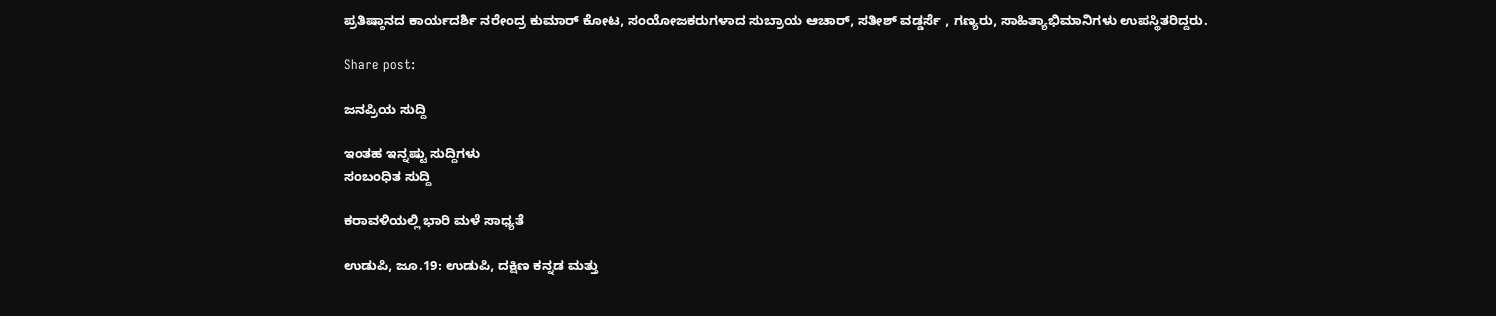ಪ್ರತಿಷ್ಠಾನದ ಕಾರ್ಯದರ್ಶಿ ನರೇಂದ್ರ ಕುಮಾರ್‌ ಕೋಟ, ಸಂಯೋಜಕರುಗಳಾದ ಸುಬ್ರಾಯ ಆಚಾರ್‌, ಸತೀಶ್‌ ವಡ್ಡರ್ಸೆ , ಗಣ್ಯರು, ಸಾಹಿತ್ಯಾಭಿಮಾನಿಗಳು ಉಪಸ್ಥಿತರಿದ್ದರು.

Share post:

ಜನಪ್ರಿಯ ಸುದ್ದಿ

ಇಂತಹ ಇನ್ನಷ್ಟು ಸುದ್ದಿಗಳು
ಸಂಬಂಧಿತ ಸುದ್ದಿ

ಕರಾವಳಿಯಲ್ಲಿ ಭಾರಿ ಮಳೆ ಸಾಧ್ಯತೆ

ಉಡುಪಿ, ಜೂ.19: ಉಡುಪಿ, ದಕ್ಷಿಣ ಕನ್ನಡ ಮತ್ತು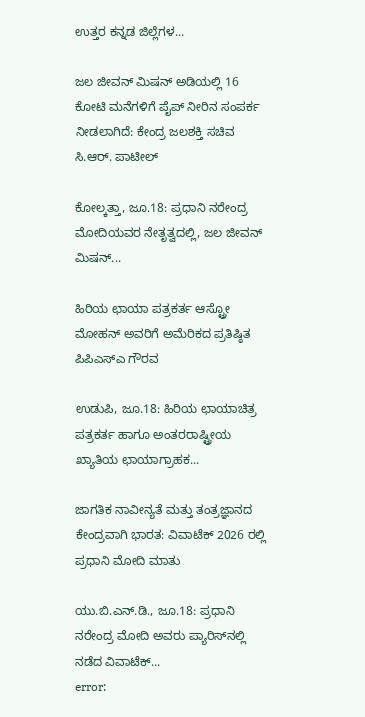ಉತ್ತರ ಕನ್ನಡ ಜಿಲ್ಲೆಗಳ...

ಜಲ ಜೀವನ್ ಮಿಷನ್ ಅಡಿಯಲ್ಲಿ 16 ಕೋಟಿ ಮನೆಗಳಿಗೆ ಪೈಪ್ ನೀರಿನ ಸಂಪರ್ಕ ನೀಡಲಾಗಿದೆ: ಕೇಂದ್ರ ಜಲಶಕ್ತಿ ಸಚಿವ ಸಿ.ಆರ್. ಪಾಟೀಲ್

ಕೋಲ್ಕತ್ತಾ, ಜೂ.18: ಪ್ರಧಾನಿ ನರೇಂದ್ರ ಮೋದಿಯವರ ನೇತೃತ್ವದಲ್ಲಿ, ಜಲ ಜೀವನ್ ಮಿಷನ್...

ಹಿರಿಯ ಛಾಯಾ ಪತ್ರಕರ್ತ ಆಸ್ಟ್ರೋ ಮೋಹನ್ ಅವರಿಗೆ ಅಮೆರಿಕದ ಪ್ರತಿಷ್ಠಿತ ಪಿಪಿಎಸ್ಎ ಗೌರವ

ಉಡುಪಿ, ಜೂ.18: ಹಿರಿಯ ಛಾಯಾಚಿತ್ರ ಪತ್ರಕರ್ತ ಹಾಗೂ ಅಂತರರಾಷ್ಟ್ರೀಯ ಖ್ಯಾತಿಯ ಛಾಯಾಗ್ರಾಹಕ...

ಜಾಗತಿಕ ನಾವೀನ್ಯತೆ ಮತ್ತು ತಂತ್ರಜ್ಞಾನದ ಕೇಂದ್ರವಾಗಿ ಭಾರತ: ವಿವಾಟೆಕ್ 2026 ರಲ್ಲಿ ಪ್ರಧಾನಿ ಮೋದಿ ಮಾತು

ಯು.ಬಿ.ಎನ್.ಡಿ., ಜೂ.18: ಪ್ರಧಾನಿ ನರೇಂದ್ರ ಮೋದಿ ಅವರು ಪ್ಯಾರಿಸ್‌ನಲ್ಲಿ ನಡೆದ ವಿವಾಟೆಕ್...
error: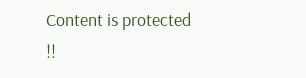Content is protected !!